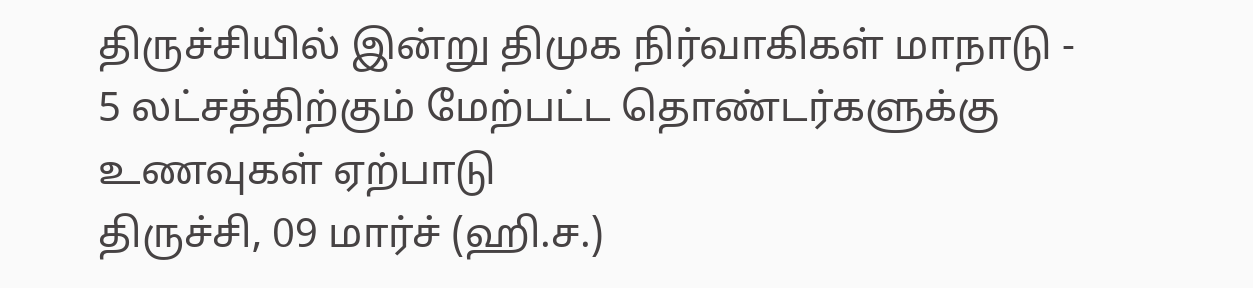திருச்சியில் இன்று திமுக நிர்வாகிகள் மாநாடு - 5 லட்சத்திற்கும் மேற்பட்ட தொண்டர்களுக்கு உணவுகள் ஏற்பாடு
திருச்சி, 09 மார்ச் (ஹி.ச.)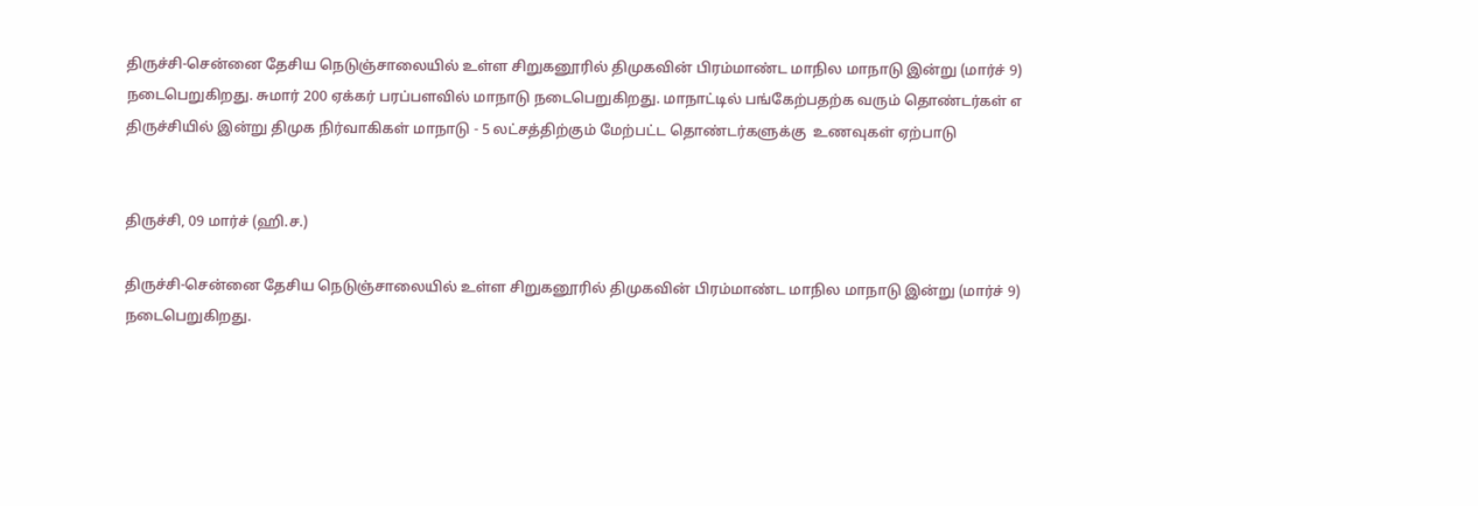திருச்சி-சென்னை தேசிய நெடுஞ்சாலையில் உள்ள சிறுகனூரில் திமுகவின் பிரம்மாண்ட மாநில மாநாடு இன்று (மார்ச் 9) நடைபெறுகிறது. சுமார் 200 ஏக்கர் பரப்பளவில் மாநாடு நடைபெறுகிறது. மாநாட்டில் பங்கேற்பதற்க வரும் தொண்டர்கள் எ
திருச்சியில் இன்று திமுக நிர்வாகிகள் மாநாடு - 5 லட்சத்திற்கும் மேற்பட்ட தொண்டர்களுக்கு  உணவுகள் ஏற்பாடு


திருச்சி, 09 மார்ச் (ஹி.ச.)

திருச்சி-சென்னை தேசிய நெடுஞ்சாலையில் உள்ள சிறுகனூரில் திமுகவின் பிரம்மாண்ட மாநில மாநாடு இன்று (மார்ச் 9) நடைபெறுகிறது.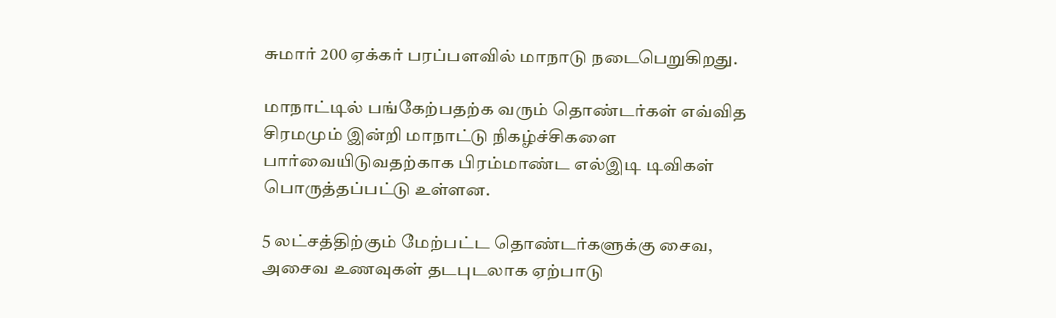சுமார் 200 ஏக்கர் பரப்பளவில் மாநாடு நடைபெறுகிறது.

மாநாட்டில் பங்கேற்பதற்க வரும் தொண்டர்கள் எவ்வித சிரமமும் இன்றி மாநாட்டு நிகழ்ச்சிகளை பார்வையிடுவதற்காக பிரம்மாண்ட எல்இடி டிவிகள் பொருத்தப்பட்டு உள்ளன.

5 லட்சத்திற்கும் மேற்பட்ட தொண்டர்களுக்கு சைவ, அசைவ உணவுகள் தடபுடலாக ஏற்பாடு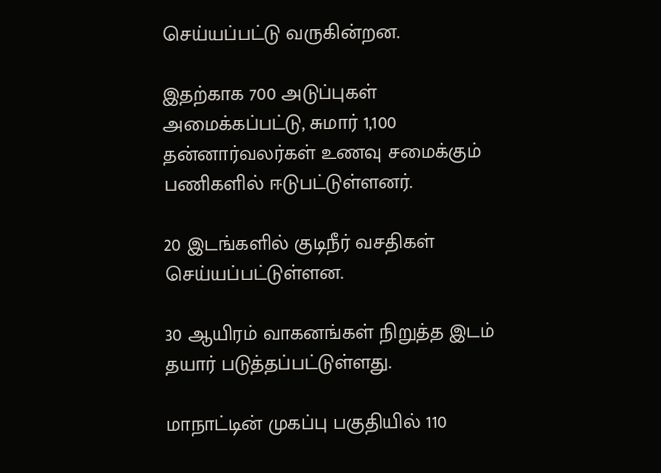செய்யப்பட்டு வருகின்றன.

இதற்காக 700 அடுப்புகள் அமைக்கப்பட்டு, சுமார் 1,100 தன்னார்வலர்கள் உணவு சமைக்கும் பணிகளில் ஈடுபட்டுள்ளனர்.

20 இடங்களில் குடிநீர் வசதிகள் செய்யப்பட்டுள்ளன.

30 ஆயிரம் வாகனங்கள் நிறுத்த இடம் தயார் படுத்தப்பட்டுள்ளது.

மாநாட்டின் முகப்பு பகுதியில் 110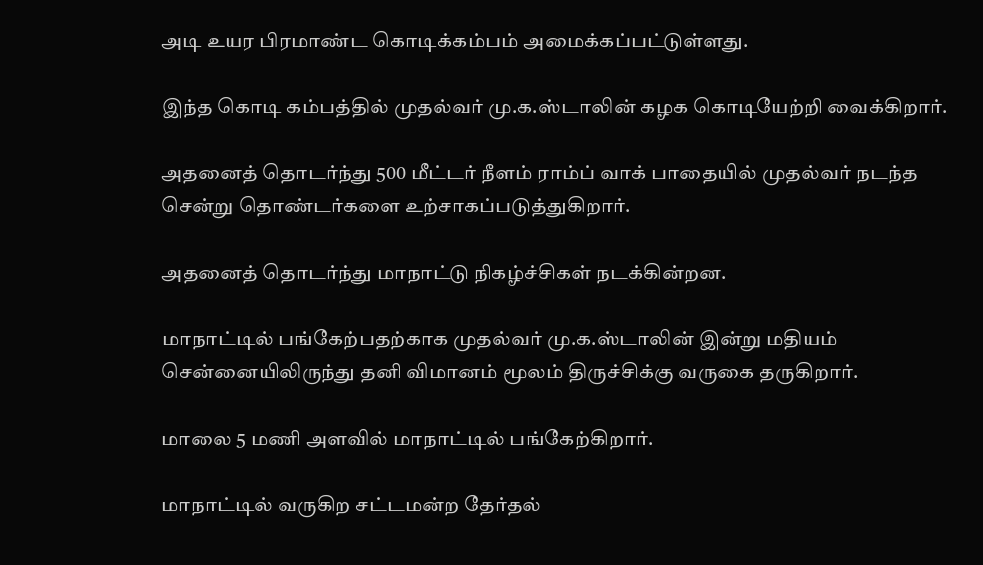அடி உயர பிரமாண்ட கொடிக்கம்பம் அமைக்கப்பட்டுள்ளது.

இந்த கொடி கம்பத்தில் முதல்வர் மு.க.ஸ்டாலின் கழக கொடியேற்றி வைக்கிறார்.

அதனைத் தொடர்ந்து 500 மீட்டர் நீளம் ராம்ப் வாக் பாதையில் முதல்வர் நடந்த சென்று தொண்டர்களை உற்சாகப்படுத்துகிறார்.

அதனைத் தொடர்ந்து மாநாட்டு நிகழ்ச்சிகள் நடக்கின்றன.

மாநாட்டில் பங்கேற்பதற்காக முதல்வர் மு.க.ஸ்டாலின் இன்று மதியம் சென்னையிலிருந்து தனி விமானம் மூலம் திருச்சிக்கு வருகை தருகிறார்.

மாலை 5 மணி அளவில் மாநாட்டில் பங்கேற்கிறார்.

மாநாட்டில் வருகிற சட்டமன்ற தேர்தல்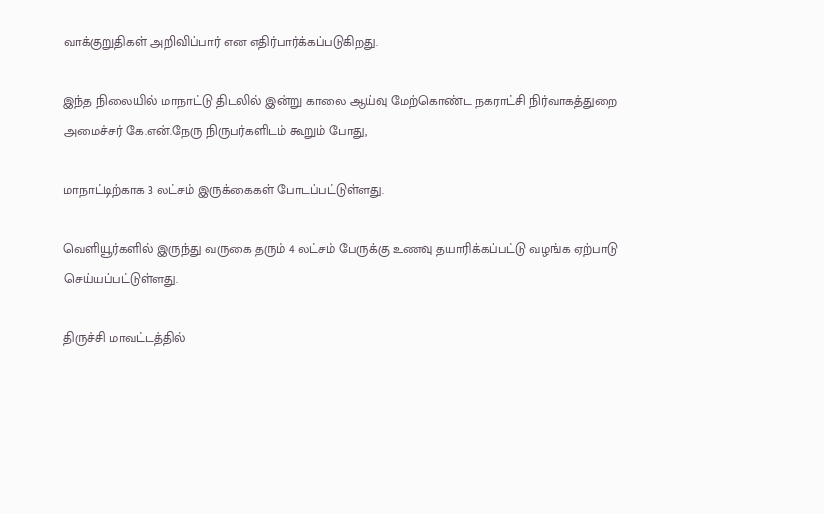வாக்குறுதிகள் அறிவிப்பார் என எதிர்பார்க்கப்படுகிறது.

இந்த நிலையில் மாநாட்டு திடலில் இன்று காலை ஆய்வு மேற்கொண்ட நகராட்சி நிர்வாகத்துறை அமைச்சர் கே.என்.நேரு நிருபர்களிடம் கூறும் போது,

மாநாட்டிற்காக 3 லட்சம் இருக்கைகள் போடப்பட்டுள்ளது.

வெளியூர்களில் இருந்து வருகை தரும் 4 லட்சம் பேருக்கு உணவு தயாரிக்கப்பட்டு வழங்க ஏற்பாடு செய்யப்பட்டுள்ளது.

திருச்சி மாவட்டத்தில்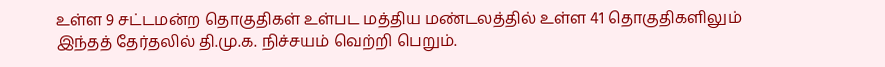உள்ள 9 சட்டமன்ற தொகுதிகள் உள்பட மத்திய மண்டலத்தில் உள்ள 41 தொகுதிகளிலும் இந்தத் தேர்தலில் தி.மு.க. நிச்சயம் வெற்றி பெறும்.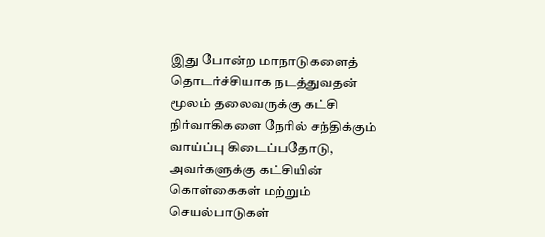இது போன்ற மாநாடுகளைத் தொடர்ச்சியாக நடத்துவதன் மூலம் தலைவருக்கு கட்சி நிர்வாகிகளை நேரில் சந்திக்கும் வாய்ப்பு கிடைப்பதோடு, அவர்களுக்கு கட்சியின் கொள்கைகள் மற்றும் செயல்பாடுகள்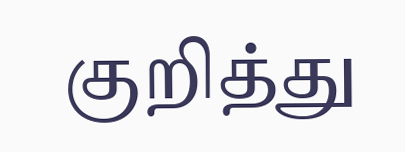குறித்து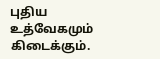புதிய உத்வேகமும் கிடைக்கும்.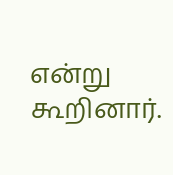என்று கூறினார்.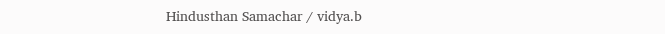Hindusthan Samachar / vidya.b